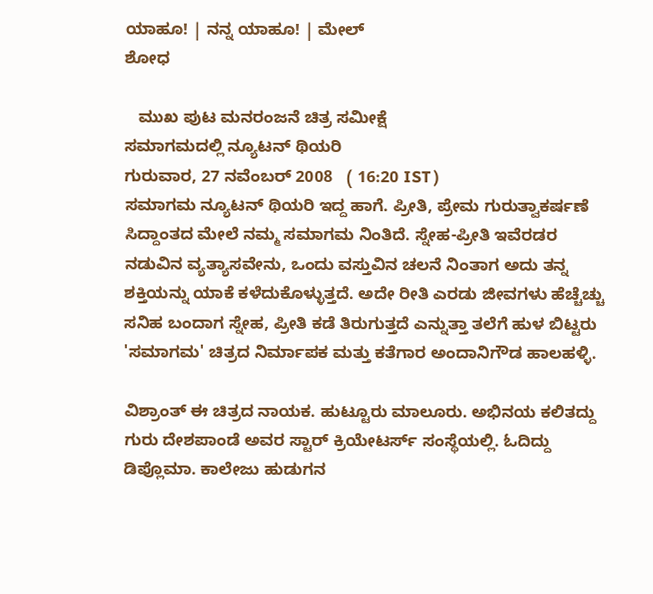ಯಾಹೂ! | ನನ್ನ ಯಾಹೂ! | ಮೇಲ್
ಶೋಧ

   ಮುಖ ಪುಟ ಮನರಂಜನೆ ಚಿತ್ರ ಸಮೀಕ್ಷೆ
ಸಮಾಗಮದಲ್ಲಿ ನ್ಯೂಟನ್ ಥಿಯರಿ
ಗುರುವಾರ, 27 ನವೆಂಬರ್ 2008   ( 16:20 IST )
ಸಮಾಗಮ ನ್ಯೂಟನ್ ಥಿಯರಿ ಇದ್ದ ಹಾಗೆ. ಪ್ರೀತಿ, ಪ್ರೇಮ ಗುರುತ್ವಾಕರ್ಷಣೆ ಸಿದ್ದಾಂತದ ಮೇಲೆ ನಮ್ಮ ಸಮಾಗಮ ನಿಂತಿದೆ. ಸ್ನೇಹ-ಪ್ರೀತಿ ಇವೆರಡರ ನಡುವಿನ ವ್ಯತ್ಯಾಸವೇನು, ಒಂದು ವಸ್ತುವಿನ ಚಲನೆ ನಿಂತಾಗ ಅದು ತನ್ನ ಶಕ್ತಿಯನ್ನು ಯಾಕೆ ಕಳೆದುಕೊಳ್ಳುತ್ತದೆ. ಅದೇ ರೀತಿ ಎರಡು ಜೀವಗಳು ಹೆಚ್ಚೆಚ್ಚು ಸನಿಹ ಬಂದಾಗ ಸ್ನೇಹ, ಪ್ರೀತಿ ಕಡೆ ತಿರುಗುತ್ತದೆ ಎನ್ನುತ್ತಾ ತಲೆಗೆ ಹುಳ ಬಿಟ್ಟರು 'ಸಮಾಗಮ' ಚಿತ್ರದ ನಿರ್ಮಾಪಕ ಮತ್ತು ಕತೆಗಾರ ಅಂದಾನಿಗೌಡ ಹಾಲಹಳ್ಳಿ.

ವಿಶ್ರಾಂತ್ ಈ ಚಿತ್ರದ ನಾಯಕ. ಹುಟ್ಟೂರು ಮಾಲೂರು. ಅಭಿನಯ ಕಲಿತದ್ದು ಗುರು ದೇಶಪಾಂಡೆ ಅವರ ಸ್ಟಾರ್ ಕ್ರಿಯೇಟರ್ಸ್ ಸಂಸ್ಥೆಯಲ್ಲಿ. ಓದಿದ್ದು ಡಿಪ್ಲೊಮಾ. ಕಾಲೇಜು ಹುಡುಗನ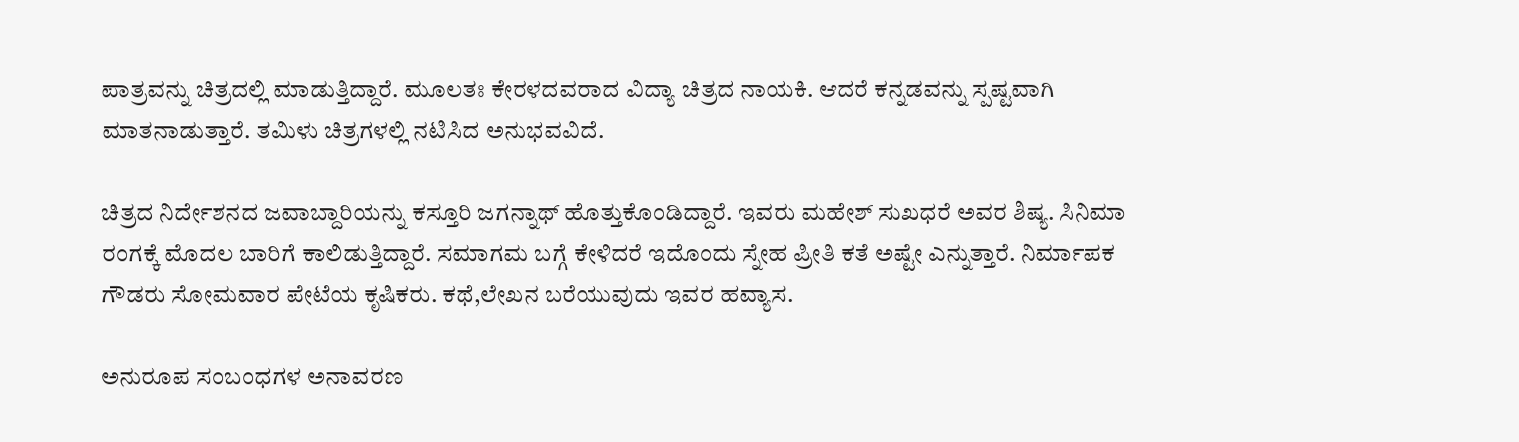ಪಾತ್ರವನ್ನು ಚಿತ್ರದಲ್ಲಿ ಮಾಡುತ್ತಿದ್ದಾರೆ. ಮೂಲತಃ ಕೇರಳದವರಾದ ವಿದ್ಯಾ ಚಿತ್ರದ ನಾಯಕಿ. ಆದರೆ ಕನ್ನಡವನ್ನು ಸ್ಪಷ್ಟವಾಗಿ ಮಾತನಾಡುತ್ತಾರೆ. ತಮಿಳು ಚಿತ್ರಗಳಲ್ಲಿ ನಟಿಸಿದ ಅನುಭವವಿದೆ.

ಚಿತ್ರದ ನಿರ್ದೇಶನದ ಜವಾಬ್ದಾರಿಯನ್ನು ಕಸ್ತೂರಿ ಜಗನ್ನಾಥ್ ಹೊತ್ತುಕೊಂಡಿದ್ದಾರೆ. ಇವರು ಮಹೇಶ್ ಸುಖಧರೆ ಅವರ ಶಿಷ್ಯ. ಸಿನಿಮಾ ರಂಗಕ್ಕೆ ಮೊದಲ ಬಾರಿಗೆ ಕಾಲಿಡುತ್ತಿದ್ದಾರೆ. ಸಮಾಗಮ ಬಗ್ಗೆ ಕೇಳಿದರೆ ಇದೊಂದು ಸ್ನೇಹ ಪ್ರೀತಿ ಕತೆ ಅಷ್ಟೇ ಎನ್ನುತ್ತಾರೆ. ನಿರ್ಮಾಪಕ ಗೌಡರು ಸೋಮವಾರ ಪೇಟೆಯ ಕೃಷಿಕರು. ಕಥೆ,ಲೇಖನ ಬರೆಯುವುದು ಇವರ ಹವ್ಯಾಸ.

ಅನುರೂಪ ಸಂಬಂಧಗಳ ಅನಾವರಣ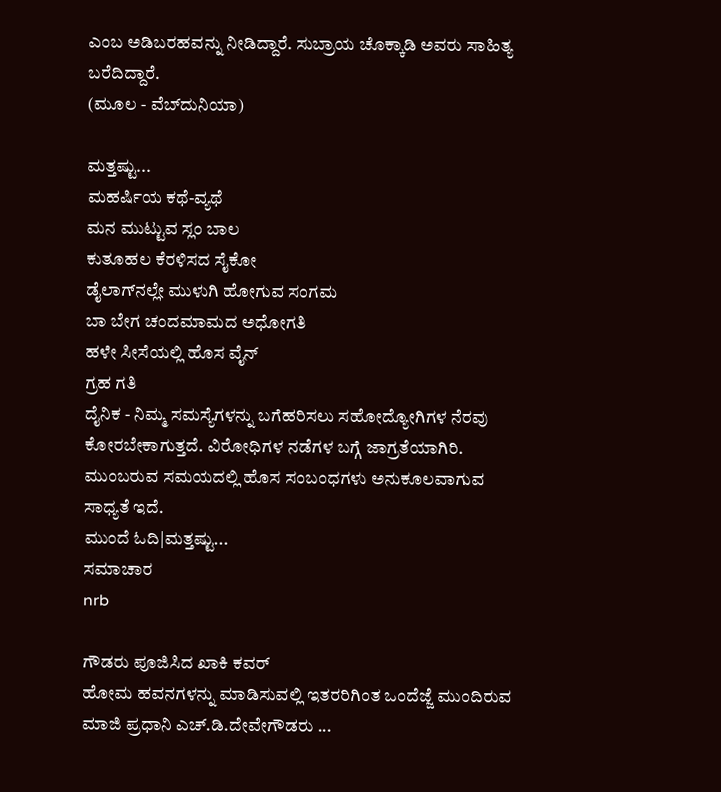ಎಂಬ ಅಡಿಬರಹವನ್ನು ನೀಡಿದ್ದಾರೆ. ಸುಬ್ರಾಯ ಚೊಕ್ಕಾಡಿ ಅವರು ಸಾಹಿತ್ಯ ಬರೆದಿದ್ದಾರೆ.
(ಮೂಲ - ವೆಬ್‌ದುನಿಯಾ)

ಮತ್ತಷ್ಟು...
ಮಹರ್ಷಿಯ ಕಥೆ-ವ್ಯಥೆ
ಮನ ಮುಟ್ಟುವ ಸ್ಲಂ ಬಾಲ
ಕುತೂಹಲ ಕೆರಳಿಸದ ಸೈಕೋ
ಡೈಲಾಗ್‌ನಲ್ಲೇ ಮುಳುಗಿ ಹೋಗುವ ಸಂಗಮ
ಬಾ ಬೇಗ ಚಂದಮಾಮದ ಅಧೋಗತಿ
ಹಳೇ ಸೀಸೆಯಲ್ಲಿ ಹೊಸ ವೈನ್
ಗ್ರಹ ಗತಿ
ದೈನಿಕ - ನಿಮ್ಮ ಸಮಸ್ಯೆಗಳನ್ನು ಬಗೆಹರಿಸಲು ಸಹೋದ್ಯೋಗಿಗಳ ನೆರವು ಕೋರಬೇಕಾಗುತ್ತದೆ. ವಿರೋಧಿಗಳ ನಡೆಗಳ ಬಗ್ಗೆ ಜಾಗ್ರತೆಯಾಗಿರಿ. ಮುಂಬರುವ ಸಮಯದಲ್ಲಿ ಹೊಸ ಸಂಬಂಧಗಳು ಅನುಕೂಲವಾಗುವ ಸಾಧ್ಯತೆ ಇದೆ.
ಮುಂದೆ ಓದಿ|ಮತ್ತಷ್ಟು...
ಸಮಾಚಾರ
nrb

ಗೌಡರು ಪೂಜಿಸಿದ ಖಾಕಿ ಕವರ್
ಹೋಮ ಹವನಗಳನ್ನು ಮಾಡಿಸುವಲ್ಲಿ ಇತರರಿಗಿಂತ ಒಂದೆಜ್ಜೆ ಮುಂದಿರುವ ಮಾಜಿ ಪ್ರಧಾನಿ ಎಚ್.ಡಿ.ದೇವೇಗೌಡರು ...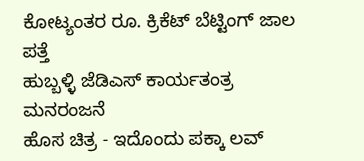ಕೋಟ್ಯಂತರ ರೂ. ಕ್ರಿಕೆಟ್ ಬೆಟ್ಟಿಂಗ್ ಜಾಲ ಪತ್ತೆ
ಹುಬ್ಬಳ್ಳಿ ಜೆಡಿಎಸ್ ಕಾರ್ಯತಂತ್ರ
ಮನರಂಜನೆ
ಹೊಸ ಚಿತ್ರ - ಇದೊಂದು ಪಕ್ಕಾ ಲವ್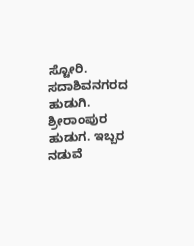ಸ್ಟೋರಿ. ಸದಾಶಿವನಗರದ ಹುಡುಗಿ. ಶ್ರೀರಾಂಪುರ ಹುಡುಗ. ಇಬ್ಬರ ನಡುವೆ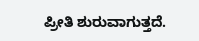ಪ್ರೀತಿ ಶುರುವಾಗುತ್ತದೆ.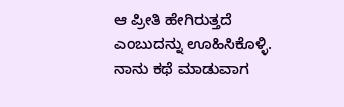ಆ ಪ್ರೀತಿ ಹೇಗಿರುತ್ತದೆ ಎಂಬುದನ್ನು ಊಹಿಸಿಕೊಳ್ಳಿ. ನಾನು ಕಥೆ ಮಾಡುವಾಗ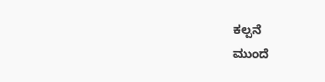ಕಲ್ಪನೆ
ಮುಂದೆ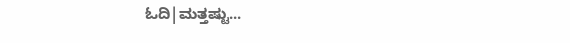ಓದಿ|ಮತ್ತಷ್ಟು...